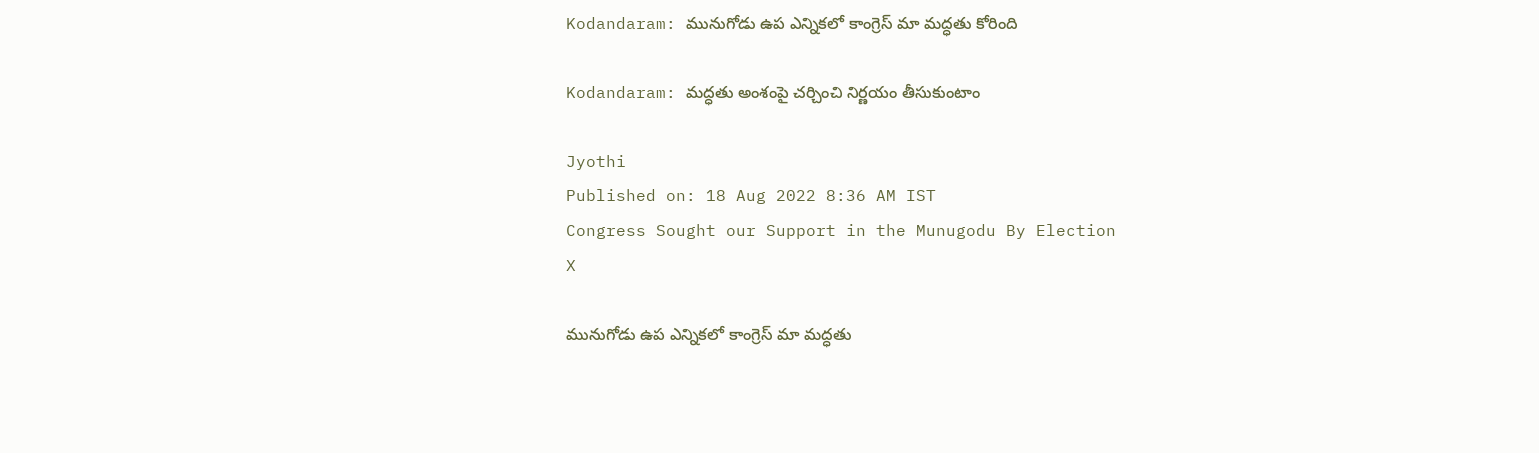Kodandaram: మునుగోడు ఉప ఎన్నికలో కాంగ్రెస్ మా మద్ధతు కోరింది

Kodandaram: మద్ధతు అంశంపై చర్చించి నిర్ణయం తీసుకుంటాం

Jyothi
Published on: 18 Aug 2022 8:36 AM IST
Congress Sought our Support in the Munugodu By Election
X

మునుగోడు ఉప ఎన్నికలో కాంగ్రెస్ మా మద్ధతు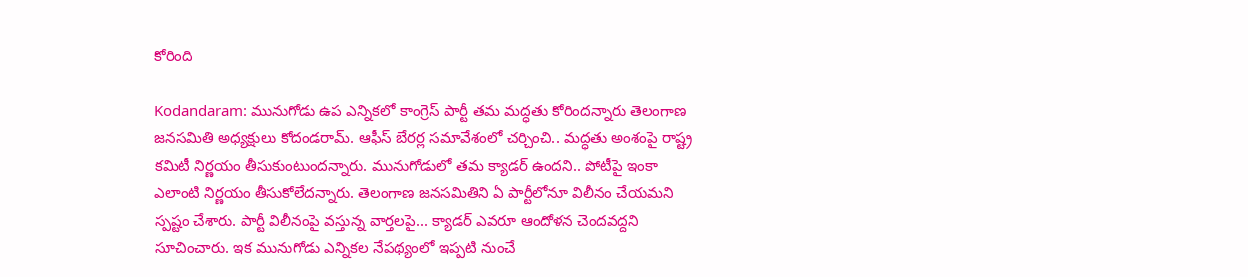కోరింది

Kodandaram: మునుగోడు ఉప ఎన్నికలో కాంగ్రెస్ పార్టీ తమ మద్ధతు కోరిందన్నారు తెలంగాణ జనసమితి అధ్యక్షులు కోదండరామ్. ఆఫీస్ బేరర్ల సమావేశంలో చర్చించి.. మద్ధతు అంశంపై రాష్ట్ర కమిటీ నిర్ణయం తీసుకుంటుందన్నారు. మునుగోడులో తమ క్యాడర్ ఉందని.. పోటీపై ఇంకా ఎలాంటి నిర్ణయం తీసుకోలేదన్నారు. తెలంగాణ జనసమితిని ఏ పార్టీలోనూ విలీనం చేయమని స్పష్టం చేశారు. పార్టీ విలీనంపై వస్తున్న వార్తలపై... క్యాడర్ ఎవరూ ఆందోళన చెందవద్దని సూచించారు. ఇక మునుగోడు ఎన్నికల నేపథ్యంలో ఇప్పటి నుంచే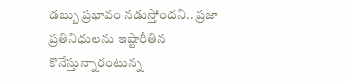డబ్బు ప్రభావం నడుస్తోందని.. ప్రజా ప్రతినిధులను ఇష్టారీతిన కొనేస్తున్నారంటున్న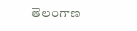తెలంగాణ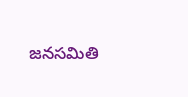జనసమితి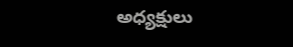అధ్యక్షులు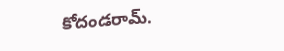కోదండరామ్‌.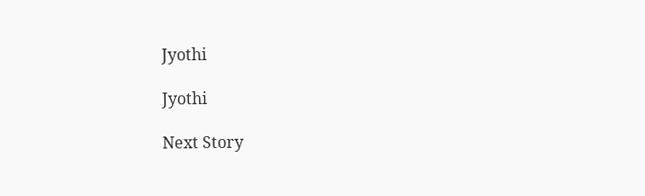Jyothi

Jyothi

Next Story